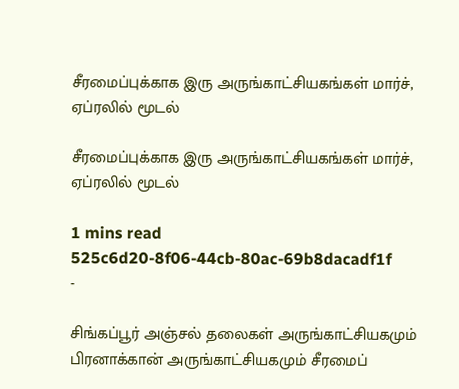சீரமைப்புக்காக இரு அருங்காட்சியகங்கள் மார்ச், ஏப்ரலில் மூடல்

சீரமைப்புக்காக இரு அருங்காட்சியகங்கள் மார்ச், ஏப்ரலில் மூடல்

1 mins read
525c6d20-8f06-44cb-80ac-69b8dacadf1f
-

சிங்கப்பூர் அஞ்சல் தலைகள் அருங்காட்சியகமும் பிரனாக்கான் அருங்காட்சியகமும் சீரமைப்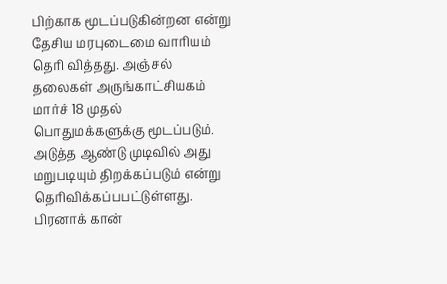பிற்காக மூடப்படுகின்றன என்று தேசிய மரபுடைமை வாரியம் தெரி வித்தது. அஞ்சல் தலைகள் அருங்காட்சியகம் மார்ச் 18 முதல் பொதுமக்களுக்கு மூடப்படும். அடுத்த ஆண்டு முடிவில் அது மறுபடியும் திறக்கப்படும் என்று தெரிவிக்கப்பபட்டுள்ளது. பிரனாக் கான்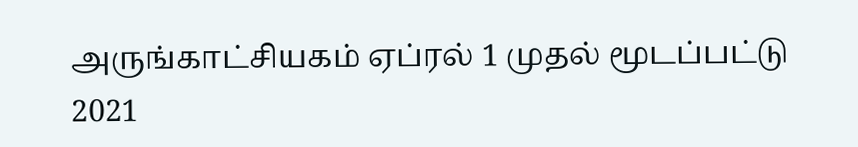அருங்காட்சியகம் ஏப்ரல் 1 முதல் மூடப்பட்டு 2021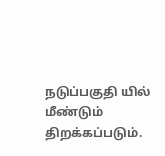நடுப்பகுதி யில் மீண்டும் திறக்கப்படும்.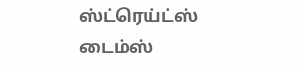ஸ்ட்ரெய்ட்ஸ் டைம்ஸ்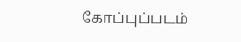கோப்புப்படம்